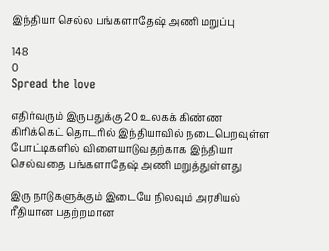இந்தியா செல்ல பங்களாதேஷ் அணி மறுப்பு

148
0
Spread the love

எதிர்வரும் இருபதுக்கு 20 உலகக் கிண்ண கிரிக்கெட் தொடரில் இந்தியாவில் நடைபெறவுள்ள போட்டிகளில் விளையாடுவதற்காக இந்தியா செல்வதை பங்களாதேஷ் அணி மறுத்துள்ளது

இரு நாடுகளுக்கும் இடையே நிலவும் அரசியல் ரீதியான பதற்றமான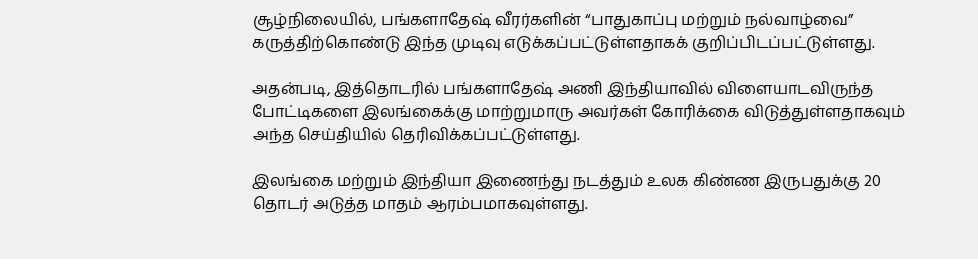சூழ்நிலையில், பங்களாதேஷ் வீரர்களின் “பாதுகாப்பு மற்றும் நல்வாழ்வை” கருத்திற்கொண்டு இந்த முடிவு எடுக்கப்பட்டுள்ளதாகக் குறிப்பிடப்பட்டுள்ளது.

அதன்படி, இத்தொடரில் பங்களாதேஷ் அணி இந்தியாவில் விளையாடவிருந்த போட்டிகளை இலங்கைக்கு மாற்றுமாரு அவர்கள் கோரிக்கை விடுத்துள்ளதாகவும் அந்த செய்தியில் தெரிவிக்கப்பட்டுள்ளது.

இலங்கை மற்றும் இந்தியா இணைந்து நடத்தும் உலக கிண்ண இருபதுக்கு 20 தொடர் அடுத்த மாதம் ஆரம்பமாகவுள்ளது.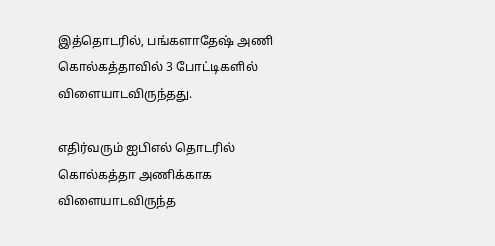இத்தொடரில், பங்களாதேஷ் அணி கொல்கத்தாவில் 3 போட்டிகளில் விளையாடவிருந்தது.

எதிர்வரும் ஐபிஎல் தொடரில் கொல்கத்தா அணிக்காக விளையாடவிருந்த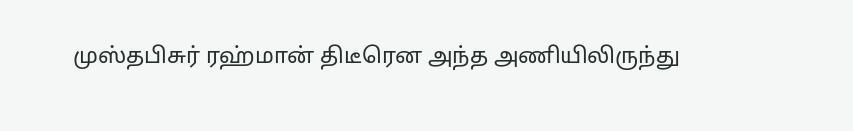முஸ்தபிசுர் ரஹ்மான் திடீரென அந்த அணியிலிருந்து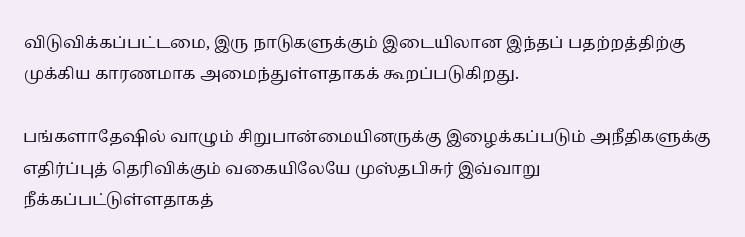விடுவிக்கப்பட்டமை, இரு நாடுகளுக்கும் இடையிலான இந்தப் பதற்றத்திற்கு முக்கிய காரணமாக அமைந்துள்ளதாகக் கூறப்படுகிறது.

பங்களாதேஷில் வாழும் சிறுபான்மையினருக்கு இழைக்கப்படும் அநீதிகளுக்கு எதிர்ப்புத் தெரிவிக்கும் வகையிலேயே முஸ்தபிசுர் இவ்வாறு நீக்கப்பட்டுள்ளதாகத்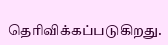தெரிவிக்கப்படுகிறது.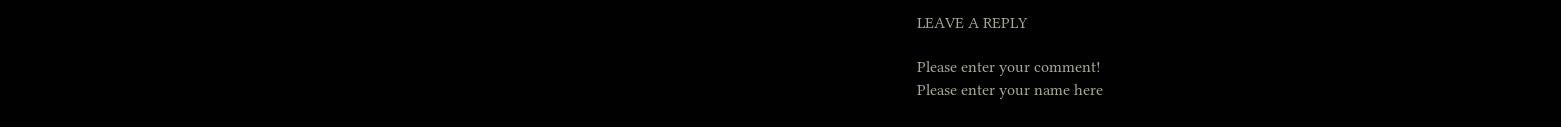LEAVE A REPLY

Please enter your comment!
Please enter your name here